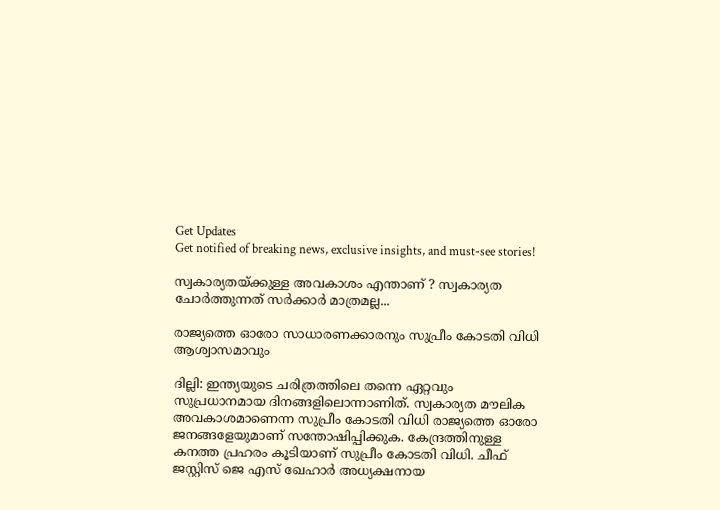Get Updates
Get notified of breaking news, exclusive insights, and must-see stories!

സ്വകാര്യതയ്ക്കുള്ള അവകാശം എന്താണ് ? സ്വകാര്യത ചോര്‍ത്തുന്നത് സര്‍ക്കാര്‍ മാത്രമല്ല...

രാജ്യത്തെ ഓരോ സാധാരണക്കാരനും സുപ്രീം കോടതി വിധി ആശ്വാസമാവും

ദില്ലി: ഇന്ത്യയുടെ ചരിത്രത്തിലെ തന്നെ ഏറ്റവും സുപ്രധാനമായ ദിനങ്ങളിലൊന്നാണിത്. സ്വകാര്യത മൗലിക അവകാശമാണെന്ന സുപ്രീം കോടതി വിധി രാജ്യത്തെ ഓരോ ജനങ്ങളേയുമാണ് സന്തോഷിപ്പിക്കുക. കേന്ദ്രത്തിനുള്ള കനത്ത പ്രഹരം കൂടിയാണ് സുപ്രീം കോടതി വിധി. ചീഫ് ജസ്റ്റിസ് ജെ എസ് ഖേഹാര്‍ അധ്യക്ഷനായ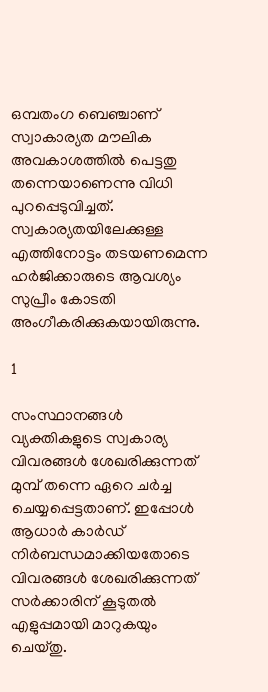ഒമ്പതംഗ ബെഞ്ചാണ് സ്വാകാര്യത മൗലിക അവകാശത്തില്‍ പെട്ടതു തന്നെയാണെന്നു വിധി പുറപ്പെടുവിച്ചത്. സ്വകാര്യതയിലേക്കുള്ള എത്തിനോട്ടം തടയണമെന്ന ഹര്‍ജിക്കാരുടെ ആവശ്യം സുപ്രീം കോടതി അംഗീകരിക്കുകയായിരുന്നു.

1

സംസ്ഥാനങ്ങള്‍ വ്യക്തികളുടെ സ്വകാര്യ വിവരങ്ങള്‍ ശേഖരിക്കുന്നത് മുമ്പ് തന്നെ ഏറെ ചര്‍ച്ച ചെയ്യപ്പെട്ടതാണ്. ഇപ്പോള്‍ ആധാര്‍ കാര്‍ഡ് നിര്‍ബന്ധമാക്കിയതോടെ
വിവരങ്ങള്‍ ശേഖരിക്കുന്നത് സര്‍ക്കാരിന് കൂടുതല്‍ എളുപ്പമായി മാറുകയും ചെയ്തു.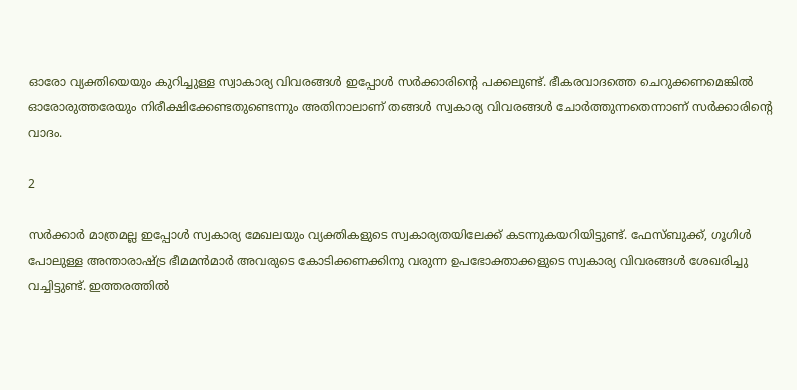ഓരോ വ്യക്തിയെയും കുറിച്ചുള്ള സ്വാകാര്യ വിവരങ്ങള്‍ ഇപ്പോള്‍ സര്‍ക്കാരിന്റെ പക്കലുണ്ട്. ഭീകരവാദത്തെ ചെറുക്കണമെങ്കില്‍ ഓരോരുത്തരേയും നിരീക്ഷിക്കേണ്ടതുണ്ടെന്നും അതിനാലാണ് തങ്ങള്‍ സ്വകാര്യ വിവരങ്ങള്‍ ചോര്‍ത്തുന്നതെന്നാണ് സര്‍ക്കാരിന്റെ വാദം.

2

സര്‍ക്കാര്‍ മാത്രമല്ല ഇപ്പോള്‍ സ്വകാര്യ മേഖലയും വ്യക്തികളുടെ സ്വകാര്യതയിലേക്ക് കടന്നുകയറിയിട്ടുണ്ട്. ഫേസ്ബുക്ക്, ഗൂഗിള്‍ പോലുള്ള അന്താരാഷ്ട്ര ഭീമമന്‍മാര്‍ അവരുടെ കോടിക്കണക്കിനു വരുന്ന ഉപഭോക്താക്കളുടെ സ്വകാര്യ വിവരങ്ങള്‍ ശേഖരിച്ചു വച്ചിട്ടുണ്ട്. ഇത്തരത്തില്‍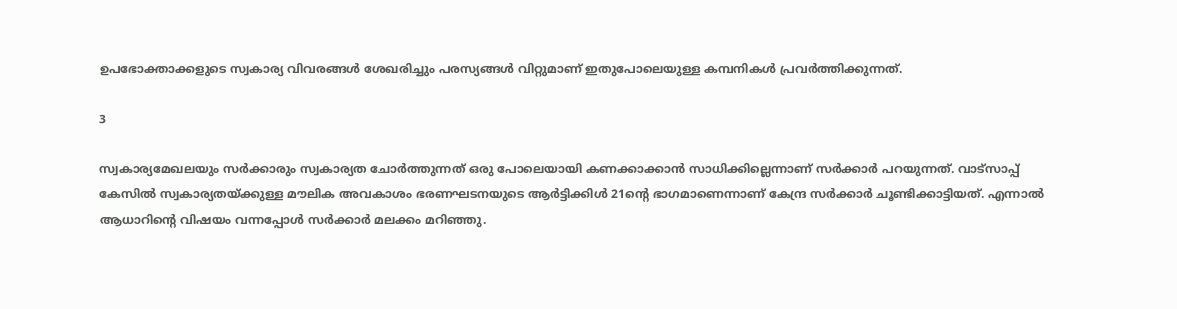ഉപഭോക്താക്കളുടെ സ്വകാര്യ വിവരങ്ങള്‍ ശേഖരിച്ചും പരസ്യങ്ങള്‍ വിറ്റുമാണ് ഇതുപോലെയുള്ള കമ്പനികള്‍ പ്രവര്‍ത്തിക്കുന്നത്.

3

സ്വകാര്യമേഖലയും സര്‍ക്കാരും സ്വകാര്യത ചോര്‍ത്തുന്നത് ഒരു പോലെയായി കണക്കാക്കാന്‍ സാധിക്കില്ലെന്നാണ് സര്‍ക്കാര്‍ പറയുന്നത്. വാട്‌സാപ്പ് കേസില്‍ സ്വകാര്യതയ്ക്കുള്ള മൗലിക അവകാശം ഭരണഘടനയുടെ ആര്‍ട്ടിക്കിള്‍ 21ന്റെ ഭാഗമാണെന്നാണ് കേന്ദ്ര സര്‍ക്കാര്‍ ചൂണ്ടിക്കാട്ടിയത്. എന്നാല്‍ ആധാറിന്റെ വിഷയം വന്നപ്പോള്‍ സര്‍ക്കാര്‍ മലക്കം മറിഞ്ഞു.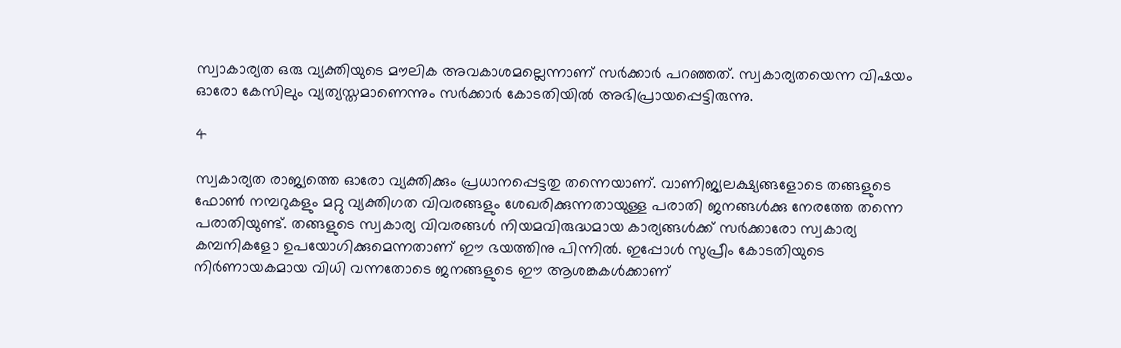സ്വാകാര്യത ഒരു വ്യക്തിയുടെ മൗലിക അവകാശമല്ലെന്നാണ് സര്‍ക്കാര്‍ പറഞ്ഞത്. സ്വകാര്യതയെന്ന വിഷയം ഓരോ കേസിലും വ്യത്യസ്തമാണെന്നും സര്‍ക്കാര്‍ കോടതിയില്‍ അഭിപ്രായപ്പെട്ടിരുന്നു.

4

സ്വകാര്യത രാജ്യത്തെ ഓരോ വ്യക്തിക്കും പ്രധാനപ്പെട്ടതു തന്നെയാണ്. വാണിജ്യലക്ഷ്യങ്ങളോടെ തങ്ങളുടെ ഫോണ്‍ നമ്പറുകളും മറ്റു വ്യക്തിഗത വിവരങ്ങളും ശേഖരിക്കുന്നതായുള്ള പരാതി ജനങ്ങള്‍ക്കു നേരത്തേ തന്നെ പരാതിയുണ്ട്. തങ്ങളുടെ സ്വകാര്യ വിവരങ്ങള്‍ നിയമവിരുദ്ധമായ കാര്യങ്ങള്‍ക്ക് സര്‍ക്കാരോ സ്വകാര്യ കമ്പനികളോ ഉപയോഗിക്കുമെന്നതാണ് ഈ ഭയത്തിനു പിന്നില്‍. ഇപ്പോള്‍ സുപ്രീം കോടതിയുടെ നിര്‍ണായകമായ വിധി വന്നതോടെ ജനങ്ങളുടെ ഈ ആശങ്കകള്‍ക്കാണ്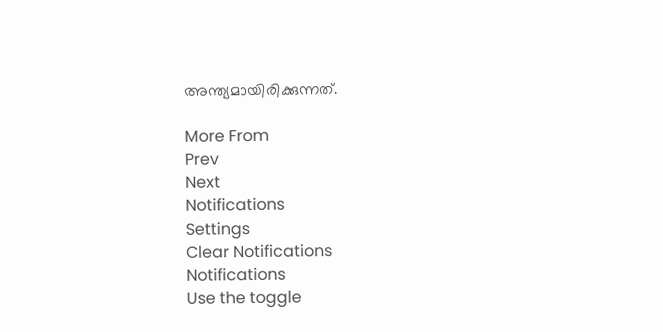അന്ത്യമായിരിക്കുന്നത്.

More From
Prev
Next
Notifications
Settings
Clear Notifications
Notifications
Use the toggle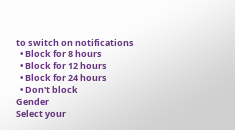to switch on notifications
  • Block for 8 hours
  • Block for 12 hours
  • Block for 24 hours
  • Don't block
Gender
Select your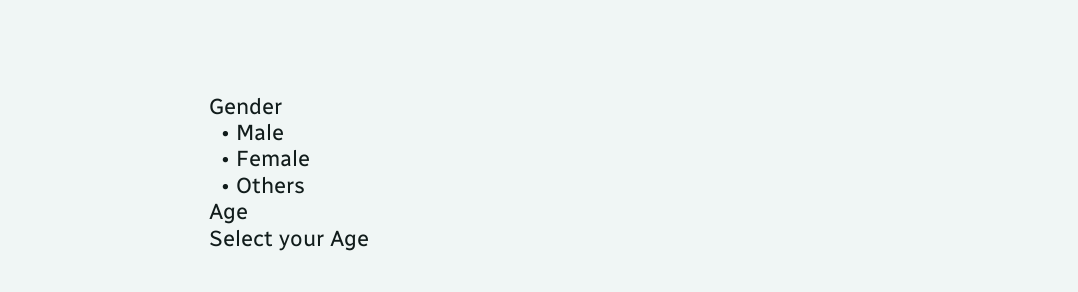Gender
  • Male
  • Female
  • Others
Age
Select your Age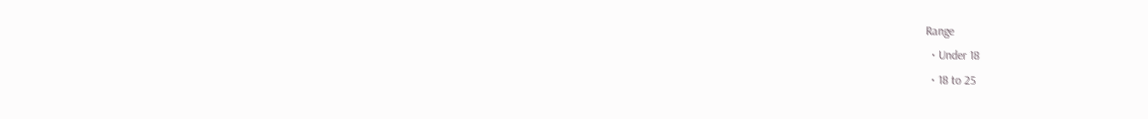Range
  • Under 18
  • 18 to 25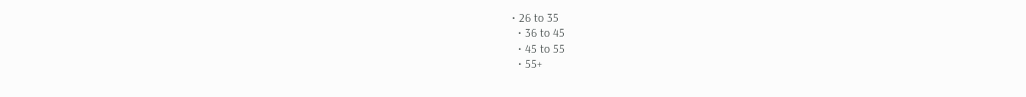• 26 to 35
  • 36 to 45
  • 45 to 55
  • 55+